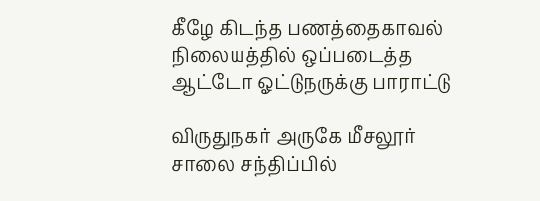கீழே கிடந்த பணத்தைகாவல் நிலையத்தில் ஒப்படைத்த ஆட்டோ ஓட்டுநருக்கு பாராட்டு

விருதுநகர் அருகே மீசலூர் சாலை சந்திப்பில்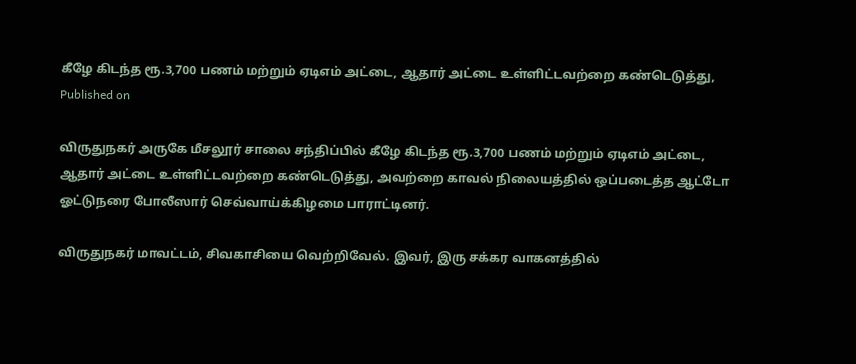கீழே கிடந்த ரூ.3,700 பணம் மற்றும் ஏடிஎம் அட்டை, ஆதார் அட்டை உள்ளிட்டவற்றை கண்டெடுத்து,
Published on

விருதுநகர் அருகே மீசலூர் சாலை சந்திப்பில் கீழே கிடந்த ரூ.3,700 பணம் மற்றும் ஏடிஎம் அட்டை, ஆதார் அட்டை உள்ளிட்டவற்றை கண்டெடுத்து, அவற்றை காவல் நிலையத்தில் ஒப்படைத்த ஆட்டோ ஓட்டுநரை போலீஸார் செவ்வாய்க்கிழமை பாராட்டினர்.

விருதுநகர் மாவட்டம், சிவகாசியை வெற்றிவேல். இவர், இரு சக்கர வாகனத்தில்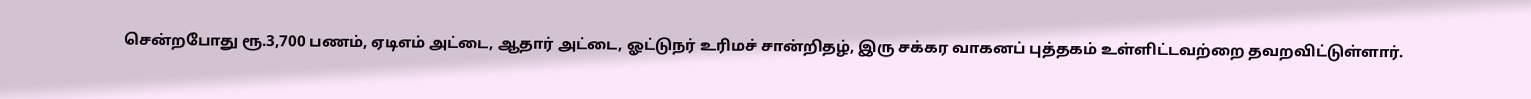சென்றபோது ரூ.3,700 பணம், ஏடிஎம் அட்டை, ஆதார் அட்டை, ஓட்டுநர் உரிமச் சான்றிதழ், இரு சக்கர வாகனப் புத்தகம் உள்ளிட்டவற்றை தவறவிட்டுள்ளார்.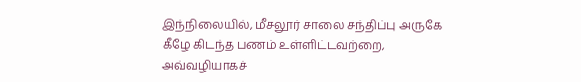இந்நிலையில், மீசலூர் சாலை சந்திப்பு அருகே கீழே கிடந்த பணம் உள்ளிட்டவற்றை, அவ்வழியாகச்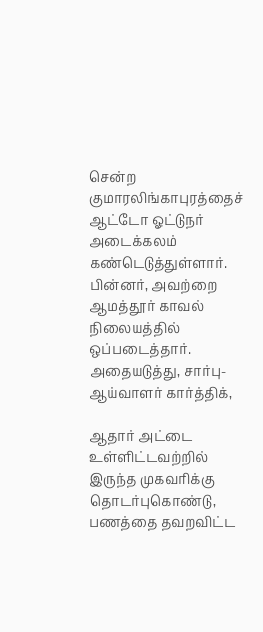சென்ற குமாரலிங்காபுரத்தைச் ஆட்டோ ஓட்டுநர் அடைக்கலம் கண்டெடுத்துள்ளார். பின்னர், அவற்றை ஆமத்தூர் காவல் நிலையத்தில் ஒப்படைத்தார். அதையடுத்து, சார்பு-ஆய்வாளர் கார்த்திக்,

ஆதார் அட்டை உள்ளிட்டவற்றில் இருந்த முகவரிக்கு தொடர்புகொண்டு, பணத்தை தவறவிட்ட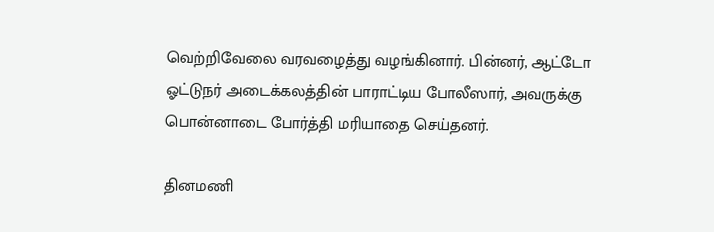வெற்றிவேலை வரவழைத்து வழங்கினார். பின்னர், ஆட்டோ ஓட்டுநர் அடைக்கலத்தின் பாராட்டிய போலீஸார், அவருக்கு பொன்னாடை போர்த்தி மரியாதை செய்தனர்.

தினமணி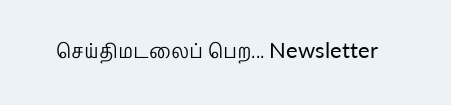செய்திமடலைப் பெற... Newsletter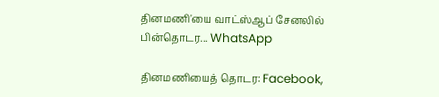தினமணி'யை வாட்ஸ்ஆப் சேனலில் பின்தொடர... WhatsApp

தினமணியைத் தொடர: Facebook,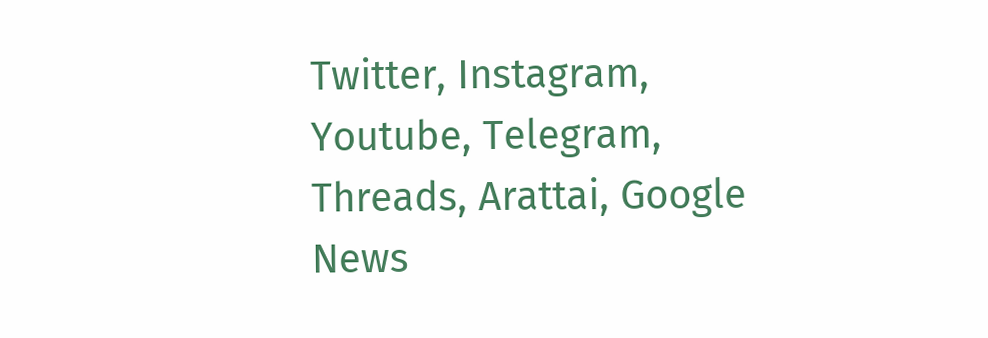Twitter, Instagram, Youtube, Telegram, Threads, Arattai, Google News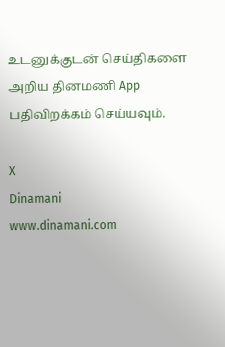உடனுக்குடன் செய்திகளை அறிய தினமணி App பதிவிறக்கம் செய்யவும்.

X
Dinamani
www.dinamani.com